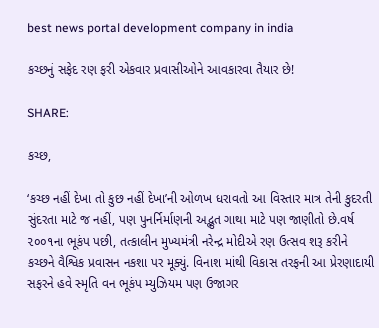best news portal development company in india

કચ્છનું સફેદ રણ ફરી એકવાર પ્રવાસીઓને આવકારવા તૈયાર છે!

SHARE:

કચ્છ,

‘કચ્છ નહીં દેખા તો કુછ નહીં દેખા’ની ઓળખ ધરાવતો આ વિસ્તાર માત્ર તેની કુદરતી સુંદરતા માટે જ નહીં, પણ પુનર્નિર્માણની અદ્ભુત ગાથા માટે પણ જાણીતો છે.વર્ષ ૨૦૦૧ના ભૂકંપ પછી, તત્કાલીન મુખ્યમંત્રી નરેન્દ્ર મોદીએ રણ ઉત્સવ શરૂ કરીને કચ્છને વૈશ્વિક પ્રવાસન નકશા પર મૂક્યું. વિનાશ માંથી વિકાસ તરફની આ પ્રેરણાદાયી સફરને હવે સ્મૃતિ વન ભૂકંપ મ્યુઝિયમ પણ ઉજાગર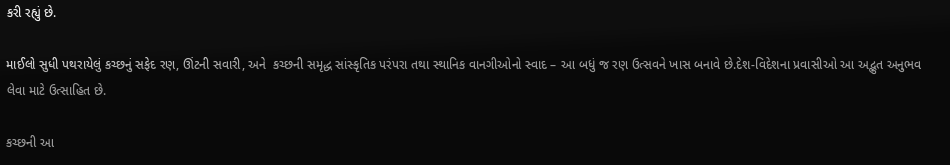કરી રહ્યું છે.

માઈલો સુધી પથરાયેલું કચ્છનું સફેદ રણ, ઊંટની સવારી, અને  કચ્છની સમૃદ્ધ સાંસ્કૃતિક પરંપરા તથા સ્થાનિક વાનગીઓનો સ્વાદ – આ બધું જ રણ ઉત્સવને ખાસ બનાવે છે.દેશ-વિદેશના પ્રવાસીઓ આ અદ્ભુત અનુભવ લેવા માટે ઉત્સાહિત છે.

કચ્છની આ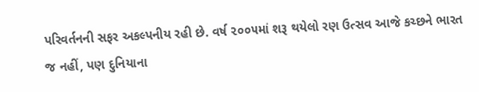પરિવર્તનની સફર અકલ્પનીય રહી છે. વર્ષ ૨૦૦૫માં શરૂ થયેલો રણ ઉત્સવ આજે કચ્છને ભારત જ નહીં, પણ દુનિયાના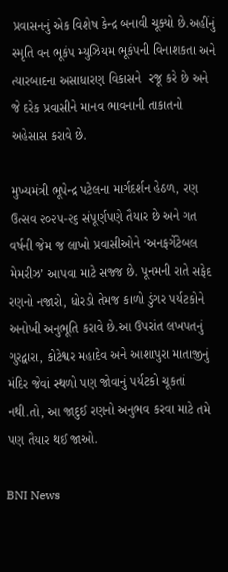પ્રવાસનનું એક વિશેષ કેન્દ્ર બનાવી ચૂક્યો છે.અહીંનું સ્મૃતિ વન ભૂકંપ મ્યુઝિયમ ભૂકંપની વિનાશકતા અને ત્યારબાદના અસાધારણ વિકાસને  રજૂ કરે છે અને  જે દરેક પ્રવાસીને માનવ ભાવનાની તાકાતનો અહેસાસ કરાવે છે.

મુખ્યમંત્રી ભૂપેન્દ્ર પટેલના માર્ગદર્શન હેઠળ, રણ ઉત્સવ ૨૦૨૫-૨૬ સંપૂર્ણપણે તૈયાર છે અને ગત વર્ષની જેમ જ લાખો પ્રવાસીઓને ‘અનફર્ગેટેબલ મેમરીઝ’ આપવા માટે સજ્જ છે. પૂનમની રાતે સફેદ રણનો નજારો, ધોરડો તેમજ કાળો ડુંગર પર્યટકોને અનોખી અનુભૂતિ કરાવે છે.આ ઉપરાંત લખપતનું ગુરદ્વારા, કોટેશ્વર મહાદેવ અને આશાપુરા માતાજીનું મંદિર જેવાં સ્થળો પણ જોવાનું પર્યટકો ચૂકતાં નથી.તો, આ જાદુઈ રણનો અનુભવ કરવા માટે તમે પણ તૈયાર થઈ જાઓ.

BNI News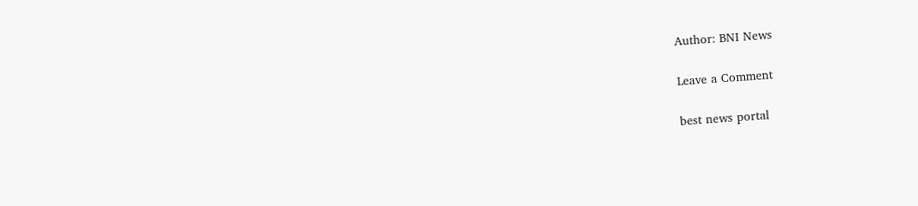Author: BNI News

Leave a Comment

best news portal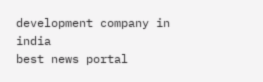development company in india
best news portal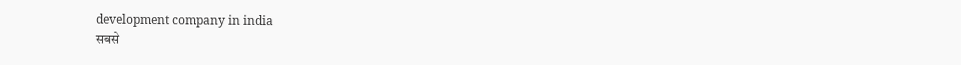development company in india
सबसे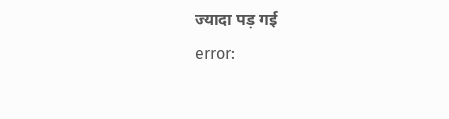ज्यादा पड़ गई
error: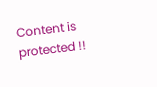Content is protected !!